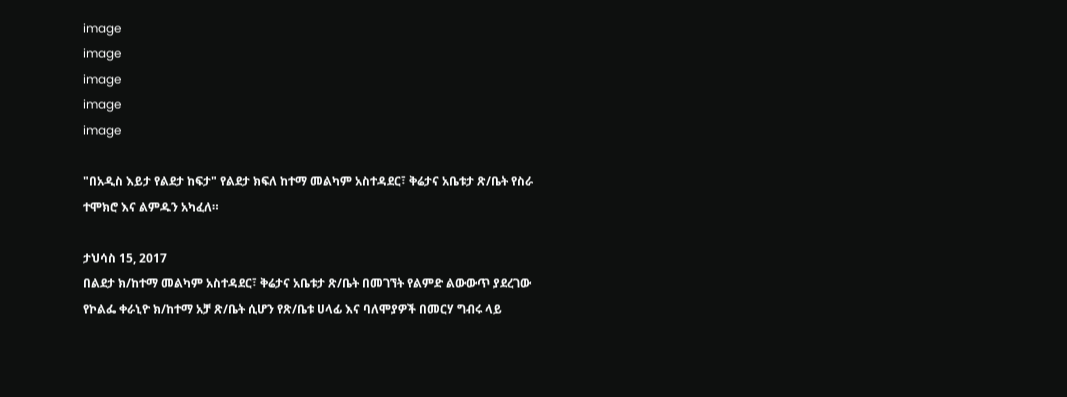image
image
image
image
image

"በአዲስ እይታ የልደታ ከፍታ" የልደታ ክፍለ ከተማ መልካም አስተዳደር፣ ቅሬታና አቤቱታ ጽ/ቤት የስራ ተሞክሮ እና ልምዱን አካፈለ።

ታህሳስ 15, 2017
በልደታ ክ/ከተማ መልካም አስተዳደር፣ ቅሬታና አቤቱታ ጽ/ቤት በመገኘት የልምድ ልውውጥ ያደረገው የኮልፌ ቀራኒዮ ክ/ከተማ አቻ ጽ/ቤት ሲሆን የጽ/ቤቱ ሀላፊ እና ባለሞያዎች በመርሃ ግብሩ ላይ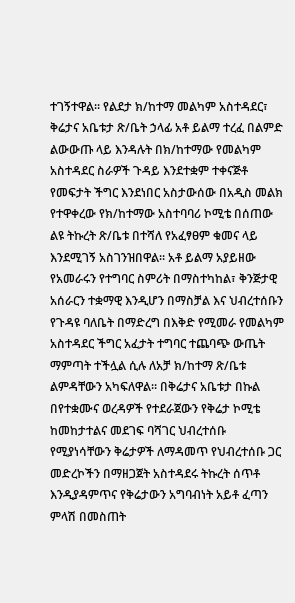ተገኝተዋል። የልደታ ክ/ከተማ መልካም አስተዳደር፣ ቅሬታና አቤቱታ ጽ/ቤት ኃላፊ አቶ ይልማ ተረፈ በልምድ ልውውጡ ላይ እንዳሉት በክ/ከተማው የመልካም አስተዳደር ስራዎች ጉዳይ እንደተቋም ተቀናጅቶ የመፍታት ችግር እንደነበር አስታውሰው በአዲስ መልክ የተዋቀረው የክ/ከተማው አስተባባሪ ኮሚቴ በሰጠው ልዩ ትኩረት ጽ/ቤቱ በተሻለ የአፈፃፀም ቁመና ላይ እንደሚገኝ አስገንዝበዋል። አቶ ይልማ አያይዘው የአመራሩን የተግባር ስምሪት በማስተካከል፣ ቅንጅታዊ አሰራርን ተቋማዊ እንዲሆን በማስቻል እና ህብረተሰቡን የጉዳዩ ባለቤት በማድረግ በእቅድ የሚመራ የመልካም አስተዳደር ችግር አፈታት ተግባር ተጨባጭ ውጤት ማምጣት ተችሏል ሲሉ ለአቻ ክ/ከተማ ጽ/ቤቱ ልምዳቸውን አካፍለዋል። በቅሬታና አቤቱታ በኩል በየተቋሙና ወረዳዎች የተደራጀውን የቅሬታ ኮሚቴ ከመከታተልና መደገፍ ባሻገር ህብረተሰቡ የሚያነሳቸውን ቅሬታዎች ለማዳመጥ የህብረተሰቡ ጋር መድረኮችን በማዘጋጀት አስተዳደሩ ትኩረት ሰጥቶ እንዲያዳምጥና የቅሬታውን አግባብነት አይቶ ፈጣን ምላሽ በመስጠት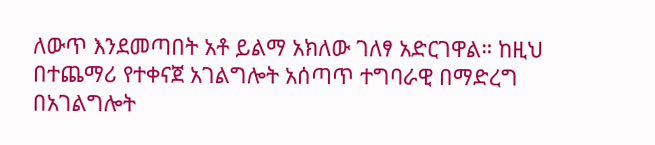ለውጥ እንደመጣበት አቶ ይልማ አክለው ገለፃ አድርገዋል። ከዚህ በተጨማሪ የተቀናጀ አገልግሎት አሰጣጥ ተግባራዊ በማድረግ በአገልግሎት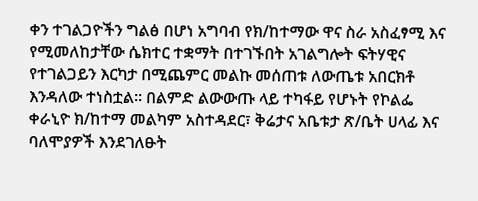ቀን ተገልጋዮችን ግልፅ በሆነ አግባብ የክ/ከተማው ዋና ስራ አስፈፃሚ እና የሚመለከታቸው ሴክተር ተቋማት በተገኙበት አገልግሎት ፍትሃዊና የተገልጋይን እርካታ በሚጨምር መልኩ መሰጠቱ ለውጤቱ አበርክቶ እንዳለው ተነስቷል። በልምድ ልውውጡ ላይ ተካፋይ የሆኑት የኮልፌ ቀራኒዮ ክ/ከተማ መልካም አስተዳደር፣ ቅሬታና አቤቱታ ጽ/ቤት ሀላፊ እና ባለሞያዎች እንደገለፁት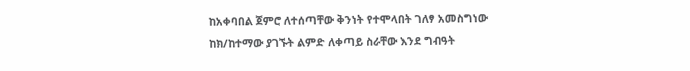ከአቀባበል ጀምሮ ለተሰጣቸው ቅንነት የተሞላበት ገለፃ አመስግነው ከክ/ከተማው ያገኙት ልምድ ለቀጣይ ስራቸው እንደ ግብዓት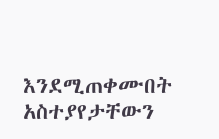እንደሚጠቀሙበት አስተያየታቸውን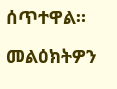ሰጥተዋል።

መልዕክትዎን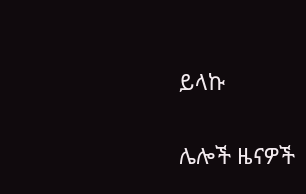ይላኩ

ሌሎች ዜናዎች